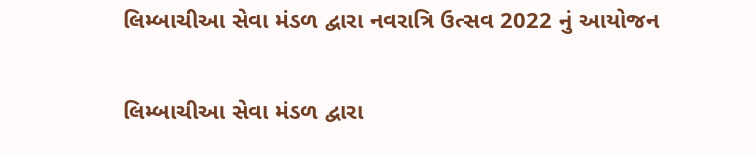લિમ્બાચીઆ સેવા મંડળ દ્વારા નવરાત્રિ ઉત્સવ 2022 નું આયોજન

લિમ્બાચીઆ સેવા મંડળ દ્વારા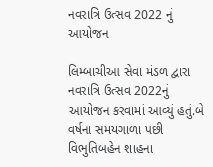નવરાત્રિ ઉત્સવ 2022 નું આયોજન

લિમ્બાચીઆ સેવા મંડળ દ્વારા નવરાત્રિ ઉત્સવ 2022નું આયોજન કરવામાં આવ્યું હતું.બે વર્ષના સમયગાળા પછી વિભુતિબહેન શાહના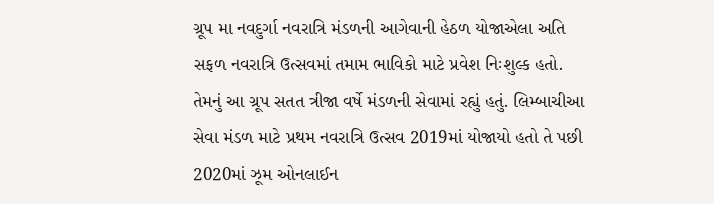ગ્રૂપ મા નવદુર્ગા નવરાત્રિ મંડળની આગેવાની હેઠળ યોજાએલા અતિ સફળ નવરાત્રિ ઉત્સવમાં તમામ ભાવિકો માટે પ્રવેશ નિઃશુલ્ક હતો. તેમનું આ ગ્રૂપ સતત ત્રીજા વર્ષે મંડળની સેવામાં રહ્યું હતું. લિમ્બાચીઆ સેવા મંડળ માટે પ્રથમ નવરાત્રિ ઉત્સવ 2019માં યોજાયો હતો તે પછી 2020માં ઝૂમ ઓનલાઈન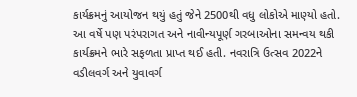કાર્યક્રમનું આયોજન થયું હતું જેને 2500થી વધુ લોકોએ માણ્યો હતો. આ વર્ષે પણ પરંપરાગત અને નાવીન્યપૂર્ણ ગરબાઓના સમન્વય થકી કાર્યક્રમને ભારે સફળતા પ્રાપ્ત થઈ હતી. નવરાત્રિ ઉત્સવ 2022ને વડીલવર્ગ અને યુવાવર્ગ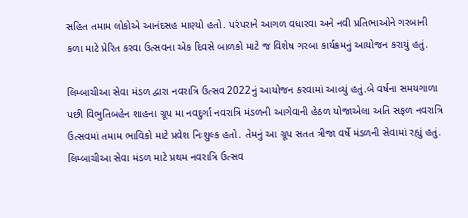સહિત તમામ લોકોએ આનંદસહ માણ્યો હતો. પરંપરાને આગળ વધારવા અને નવી પ્રતિભાઓને ગરબાની કળા માટે પ્રેરિત કરવા ઉત્સવના એક દિવસે બાળકો માટે જ વિશેષ ગરબા કાર્યક્રમનું આયોજન કરાયું હતું.

લિમ્બાચીઆ સેવા મંડળ દ્વારા નવરાત્રિ ઉત્સવ 2022નું આયોજન કરવામાં આવ્યું હતું.બે વર્ષના સમયગાળા પછી વિભુતિબહેન શાહના ગ્રૂપ મા નવદુર્ગા નવરાત્રિ મંડળની આગેવાની હેઠળ યોજાએલા અતિ સફળ નવરાત્રિ ઉત્સવમાં તમામ ભાવિકો માટે પ્રવેશ નિઃશુલ્ક હતો. તેમનું આ ગ્રૂપ સતત ત્રીજા વર્ષે મંડળની સેવામાં રહ્યું હતું. લિમ્બાચીઆ સેવા મંડળ માટે પ્રથમ નવરાત્રિ ઉત્સવ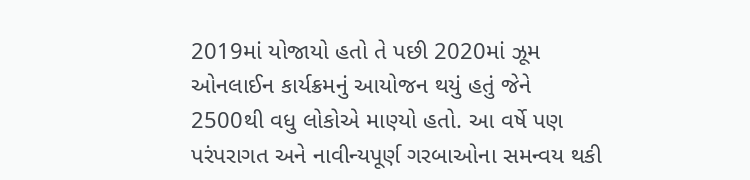2019માં યોજાયો હતો તે પછી 2020માં ઝૂમ ઓનલાઈન કાર્યક્રમનું આયોજન થયું હતું જેને 2500થી વધુ લોકોએ માણ્યો હતો. આ વર્ષે પણ પરંપરાગત અને નાવીન્યપૂર્ણ ગરબાઓના સમન્વય થકી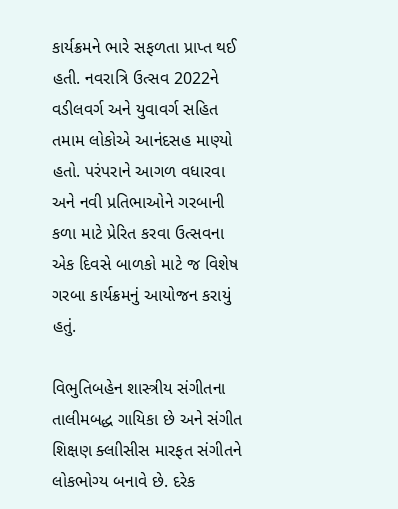કાર્યક્રમને ભારે સફળતા પ્રાપ્ત થઈ હતી. નવરાત્રિ ઉત્સવ 2022ને વડીલવર્ગ અને યુવાવર્ગ સહિત તમામ લોકોએ આનંદસહ માણ્યો હતો. પરંપરાને આગળ વધારવા અને નવી પ્રતિભાઓને ગરબાની કળા માટે પ્રેરિત કરવા ઉત્સવના એક દિવસે બાળકો માટે જ વિશેષ ગરબા કાર્યક્રમનું આયોજન કરાયું હતું.

વિભુતિબહેન શાસ્ત્રીય સંગીતના તાલીમબદ્ધ ગાયિકા છે અને સંગીત શિક્ષણ ક્લાીસીસ મારફત સંગીતને લોકભોગ્ય બનાવે છે. દરેક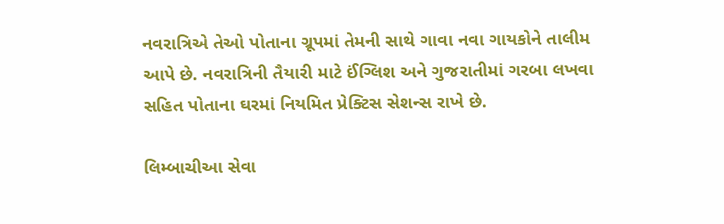નવરાત્રિએ તેઓ પોતાના ગ્રૂપમાં તેમની સાથે ગાવા નવા ગાયકોને તાલીમ આપે છે. નવરાત્રિની તૈયારી માટે ઈંગ્લિશ અને ગુજરાતીમાં ગરબા લખવા સહિત પોતાના ઘરમાં નિયમિત પ્રેક્ટિસ સેશન્સ રાખે છે.

લિમ્બાચીઆ સેવા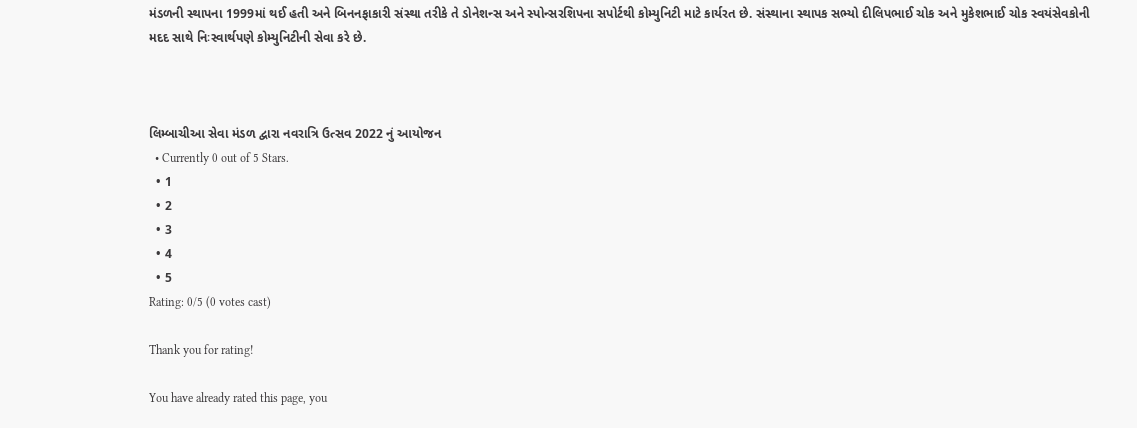મંડળની સ્થાપના 1999માં થઈ હતી અને બિનનફાકારી સંસ્થા તરીકે તે ડોનેશન્સ અને સ્પોન્સરશિપના સપોર્ટથી કોમ્યુનિટી માટે કાર્યરત છે. સંસ્થાના સ્થાપક સભ્યો દીલિપભાઈ ચોક અને મુકેશભાઈ ચોક સ્વયંસેવકોની મદદ સાથે નિઃસ્વાર્થપણે કોમ્યુનિટીની સેવા કરે છે.



લિમ્બાચીઆ સેવા મંડળ દ્વારા નવરાત્રિ ઉત્સવ 2022 નું આયોજન
  • Currently 0 out of 5 Stars.
  • 1
  • 2
  • 3
  • 4
  • 5
Rating: 0/5 (0 votes cast)

Thank you for rating!

You have already rated this page, you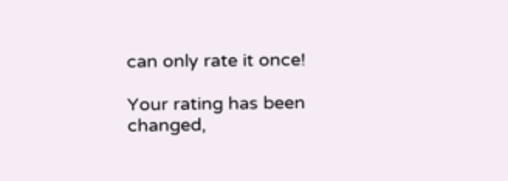can only rate it once!

Your rating has been changed,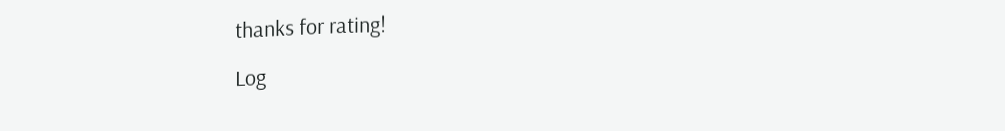thanks for rating!

Log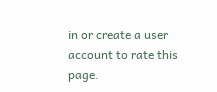in or create a user account to rate this page.